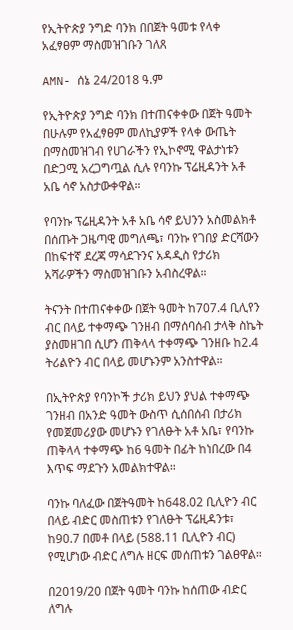የኢትዮጵያ ንግድ ባንክ በበጀት ዓመቱ የላቀ አፈፃፀም ማስመዝገቡን ገለጸ

AMN- ሰኔ 24/2018 ዓ.ም

የኢትዮጵያ ንግድ ባንክ በተጠናቀቀው በጀት ዓመት በሁሉም የአፈፃፀም መለኪያዎች የላቀ ውጤት በማስመዝገብ የሀገራችን የኢኮኖሚ ዋልታነቱን በድጋሚ አረጋግጧል ሲሉ የባንኩ ፕሬዚዳንት አቶ አቤ ሳኖ አስታውቀዋል።

የባንኩ ፕሬዚዳንት አቶ አቤ ሳኖ ይህንን አስመልክቶ በሰጡት ጋዜጣዊ መግለጫ፣ ባንኩ የገበያ ድርሻውን በከፍተኛ ደረጃ ማሳደጉንና አዳዲስ የታሪክ አሻራዎችን ማስመዝገቡን አብስረዋል።

ትናንት በተጠናቀቀው በጀት ዓመት ከ707.4 ቢሊየን ብር በላይ ተቀማጭ ገንዘብ በማሰባሰብ ታላቅ ስኬት ያስመዘገበ ሲሆን ጠቅላላ ተቀማጭ ገንዘቡ ከ2.4 ትሪልዮን ብር በላይ መሆኑንም አንስተዋል።

በኢትዮጵያ የባንኮች ታሪክ ይህን ያህል ተቀማጭ ገንዘብ በአንድ ዓመት ውስጥ ሲሰበሰብ በታሪክ የመጀመሪያው መሆኑን የገለፁት አቶ አቤ፣ የባንኩ ጠቅላላ ተቀማጭ ከ6 ዓመት በፊት ከነበረው በ4 እጥፍ ማደጉን አመልክተዋል።

ባንኩ ባለፈው በጀትዓመት ከ648.02 ቢሊዮን ብር በላይ ብድር መስጠቱን የገለፁት ፕሬዚዳንቱ፣ ከ90.7 በመቶ በላይ (588.11 ቢሊዮን ብር) የሚሆነው ብድር ለግሉ ዘርፍ መሰጠቱን ገልፀዋል።

በ2019/20 በጀት ዓመት ባንኩ ከሰጠው ብድር ለግሉ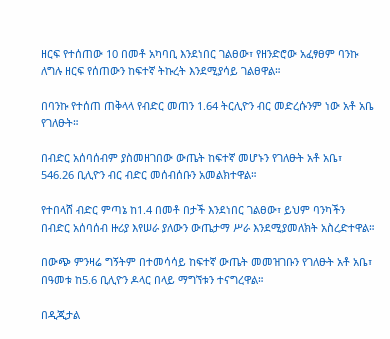ዘርፍ የተሰጠው 10 በመቶ አካባቢ እንደነበር ገልፀው፣ የዘንድሮው አፈፃፀም ባንኩ ለግሉ ዘርፍ የሰጠውን ከፍተኛ ትኩረት እንደሚያሳይ ገልፀዋል።

በባንኩ የተሰጠ ጠቅላላ የብድር መጠን 1.64 ትርሊዮን ብር መድረሱንም ነው አቶ አቤ የገለፁት።

በብድር አሰባሰብም ያስመዘገበው ውጤት ከፍተኛ መሆኑን የገለፁት አቶ አቤ፣ 546.26 ቢሊዮን ብር ብድር መሰብሰቡን አመልክተዋል።

የተበላሸ ብድር ምጣኔ ከ1.4 በመቶ በታች እንደነበር ገልፀው፣ ይህም ባንካችን በብድር አሰባሰብ ዙሪያ እየሠራ ያለውን ውጤታማ ሥራ እንደሚያመለክት አስረድተዋል።

በውጭ ምንዛሬ ግኝትም በተመሳሳይ ከፍተኛ ውጤት መመዝገቡን የገለፁት አቶ አቤ፣ በዓመቱ ከ5.6 ቢሊዮን ዶላር በላይ ማግኘቱን ተናግረዋል።

በዲጂታል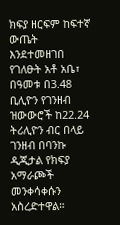ክፍያ ዘርፍም ከፍተኛ ውጤት እንደተመዘገበ የገለፁት አቶ አቤ፣ በዓመቱ በ3.48 ቢሊዮን የገንዘብ ዝውውሮች ከ22.24 ትሪሊዮን ብር በላይ ገንዘብ በባንኩ ዲጂታል የክፍያ አማራጮች መንቀሳቀሱን አስረድተዋል።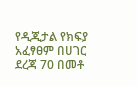የዲጂታል የክፍያ አፈፃፀም በሀገር ደረጃ 70 በመቶ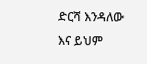ድርሻ እንዳለው እና ይህም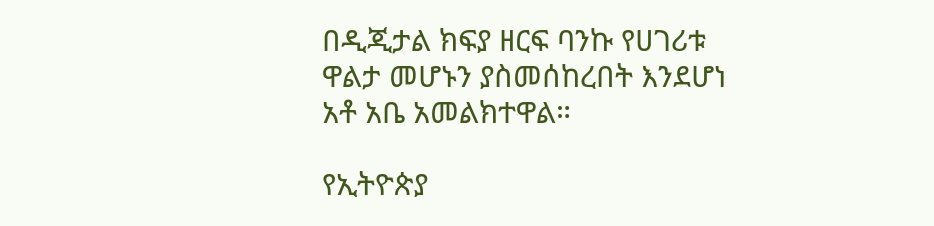በዲጂታል ክፍያ ዘርፍ ባንኩ የሀገሪቱ ዋልታ መሆኑን ያስመሰከረበት እንደሆነ አቶ አቤ አመልክተዋል።

የኢትዮጵያ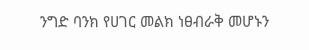ንግድ ባንክ የሀገር መልክ ነፀብራቅ መሆኑን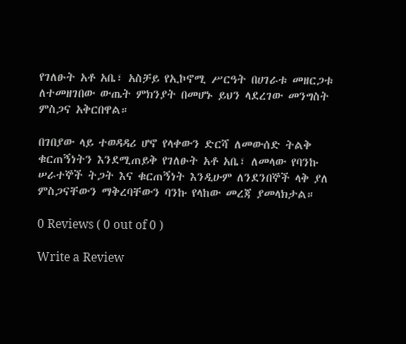የገለፁት አቶ አቤ፣ አስቻይ የኢኮኖሚ ሥርዓት በሀገራቱ መዘርጋቱ ለተመዘገበው ውጤት ምክንያት በመሆኑ ይህን ላደረገው መንግስት ምስጋና አቅርበዋል።

በገበያው ላይ ተወዳዳሪ ሆኖ የላቀውን ድርሻ ለመውሰድ ትልቅ ቁርጠኝነትን እንደሚጠይቅ የገለፁት አቶ አቤ፣ ለመላው የባንኩ ሠራተኞች ትጋት እና ቁርጠኝነት እንዲሁም ለንደንበኞች ላቅ ያለ ምስጋናቸውን ማቅረባቸውን ባንኩ የላከው መረጃ ያመላክታል።

0 Reviews ( 0 out of 0 )

Write a Review